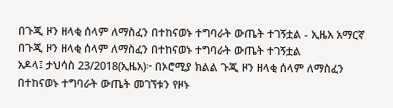በጉጂ ዞን ዘላቂ ሰላም ለማስፈን በተከናወኑ ተግባራት ውጤት ተገኝቷል - ኢዜአ አማርኛ
በጉጂ ዞን ዘላቂ ሰላም ለማስፈን በተከናወኑ ተግባራት ውጤት ተገኝቷል
አዶላ፤ ታህሳስ 23/2018(ኢዜአ)፦ በኦሮሚያ ክልል ጉጂ ዞን ዘላቂ ሰላም ለማስፈን በተከናወኑ ተግባራት ውጤት መገኘቱን የዞኑ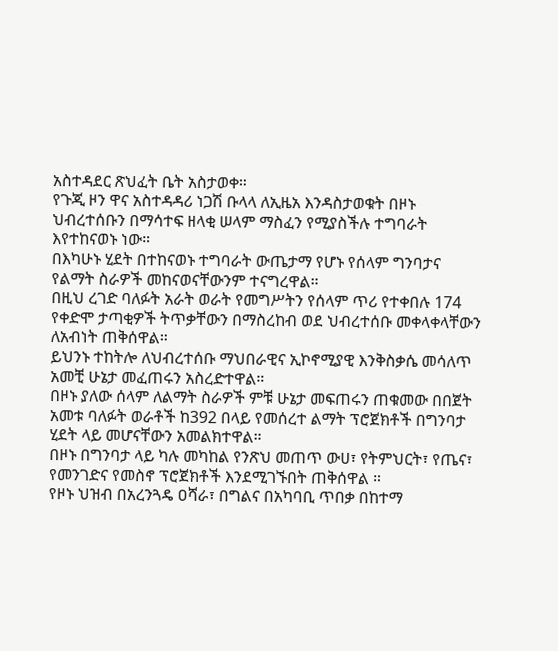አስተዳደር ጽህፈት ቤት አስታወቀ።
የጉጂ ዞን ዋና አስተዳዳሪ ነጋሽ ቡላላ ለኢዜአ እንዳስታወቁት በዞኑ ህብረተሰቡን በማሳተፍ ዘላቂ ሠላም ማስፈን የሚያስችሉ ተግባራት እየተከናወኑ ነው።
በእካሁኑ ሂደት በተከናወኑ ተግባራት ውጤታማ የሆኑ የሰላም ግንባታና የልማት ስራዎች መከናወናቸውንም ተናግረዋል።
በዚህ ረገድ ባለፉት አራት ወራት የመግሥትን የሰላም ጥሪ የተቀበሉ 174 የቀድሞ ታጣቂዎች ትጥቃቸውን በማስረከብ ወደ ህብረተሰቡ መቀላቀላቸውን ለአብነት ጠቅሰዋል።
ይህንኑ ተከትሎ ለህብረተሰቡ ማህበራዊና ኢኮኖሚያዊ እንቅስቃሴ መሳለጥ አመቺ ሁኔታ መፈጠሩን አስረድተዋል።
በዞኑ ያለው ሰላም ለልማት ስራዎች ምቹ ሁኔታ መፍጠሩን ጠቁመው በበጀት አመቱ ባለፉት ወራቶች ከ392 በላይ የመሰረተ ልማት ፕሮጀክቶች በግንባታ ሂደት ላይ መሆናቸውን አመልክተዋል።
በዞኑ በግንባታ ላይ ካሉ መካከል የንጽህ መጠጥ ውሀ፣ የትምህርት፣ የጤና፣ የመንገድና የመስኖ ፕሮጀክቶች እንደሚገኙበት ጠቅሰዋል ።
የዞኑ ህዝብ በአረንጓዴ ዐሻራ፣ በግልና በአካባቢ ጥበቃ በከተማ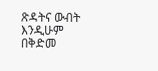ጽዳትና ውብት እንዲሁም በቅድመ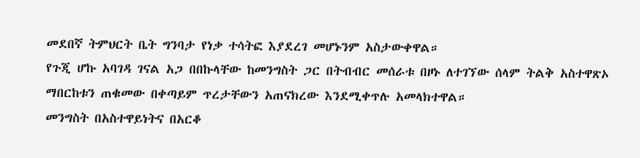መደበኛ ትምህርት ቤት ግንባታ የነቃ ተሳትፎ እያደረገ መሆኑንም አስታውቀዋል።
የጉጂ ሆኩ አባገዳ ገናል አጋ በበኩላቸው ከመንግስት ጋር በትብብር መሰራቱ በዞኑ ለተገኘው ሰላም ትልቅ አስተዋጽኦ ማበርከቱን ጠቁመው በቀጣይም ጥረታቸውን አጠናክረው እንደሚቀጥሉ አመላክተዋል።
መንግስት በአስተዋይነትና በአርቆ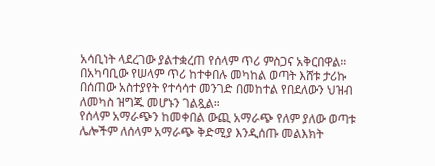አሳቢነት ላደረገው ያልተቋረጠ የሰላም ጥሪ ምስጋና አቅርበዋል።
በአካባቢው የሠላም ጥሪ ከተቀበሉ መካከል ወጣት እሸቱ ታሪኩ በሰጠው አስተያየት የተሳሳተ መንገድ በመከተል የበደለውን ህዝብ ለመካስ ዝግጁ መሆኑን ገልጿል።
የሰላም አማራጭን ከመቀበል ውጪ አማራጭ የለም ያለው ወጣቱ ሌሎችም ለሰላም አማራጭ ቅድሚያ እንዲሰጡ መልእክት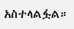አስተላልፏል።